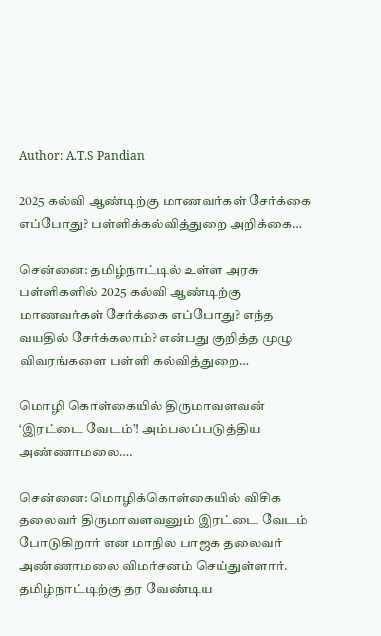Author: A.T.S Pandian

2025 கல்வி ஆண்டிற்கு மாணவர்கள் சேர்க்கை எப்போது? பள்ளிக்கல்வித்துறை அறிக்கை…

சென்னை: தமிழ்நாட்டில் உள்ள அரசு பள்ளிகளில் 2025 கல்வி ஆண்டிற்கு மாணவர்கள் சேர்க்கை எப்போது? எந்த வயதில் சேர்க்கலாம்? என்பது குறித்த முழு விவரங்களை பள்ளி கல்வித்துறை…

மொழி கொள்கையில் திருமாவளவன் ‘இரட்டை வேடம்’! அம்பலப்படுத்திய அண்ணாமலை….

சென்னை: மொழிக்கொள்கையில் விசிக தலைவர் திருமாவளவனும் இரட்டை வேடம் போடுகிறார் என மாநில பாஜக தலைவர் அண்ணாமலை விமர்சனம் செய்துள்ளார். தமிழ்நாட்டிற்கு தர வேண்டிய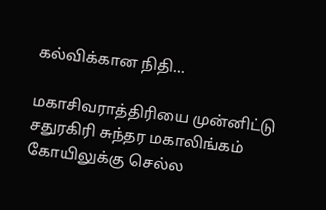கல்விக்கான நிதி…

மகாசிவராத்திரியை முன்னிட்டு சதுரகிரி சுந்தர மகாலிங்கம் கோயிலுக்கு செல்ல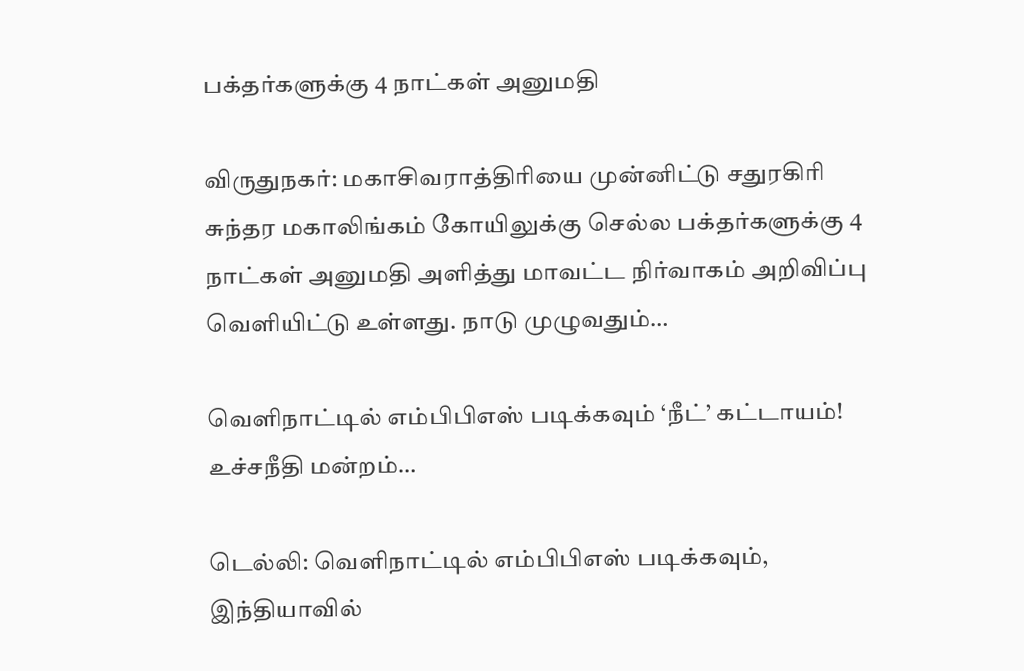பக்தர்களுக்கு 4 நாட்கள் அனுமதி

விருதுநகர்: மகாசிவராத்திரியை முன்னிட்டு சதுரகிரி சுந்தர மகாலிங்கம் கோயிலுக்கு செல்ல பக்தர்களுக்கு 4 நாட்கள் அனுமதி அளித்து மாவட்ட நிர்வாகம் அறிவிப்பு வெளியிட்டு உள்ளது. நாடு முழுவதும்…

வெளிநாட்டில் எம்பிபிஎஸ் படிக்கவும் ‘நீட்’ கட்டாயம்! உச்சநீதி மன்றம்…

டெல்லி: வெளிநாட்டில் எம்பிபிஎஸ் படிக்கவும், இந்தியாவில்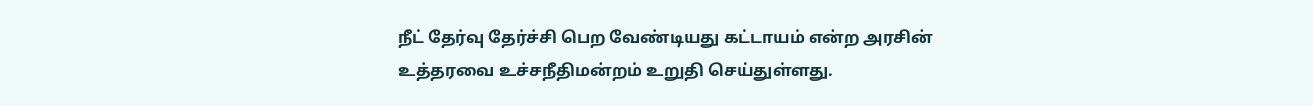நீட் தேர்வு தேர்ச்சி பெற வேண்டியது கட்டாயம் என்ற அரசின் உத்தரவை உச்சநீதிமன்றம் உறுதி செய்துள்ளது.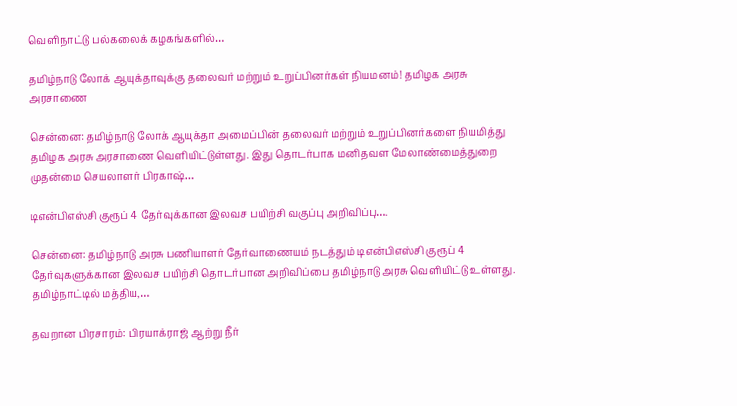வெளிநாட்டு பல்கலைக் கழகங்களில்…

தமிழ்நாடு லோக் ஆயுக்தாவுக்கு தலைவர் மற்றும் உறுப்பினர்கள் நியமனம்! தமிழக அரசு அரசாணை

சென்னை: தமிழ்நாடு லோக் ஆயுக்தா அமைப்பின் தலைவர் மற்றும் உறுப்பினர்களை நியமித்து தமிழக அரசு அரசாணை வெளியிட்டுள்ளது. இது தொடர்பாக மனிதவள மேலாண்மைத்துறை முதன்மை செயலாளர் பிரகாஷ்…

டிஎன்பிஎஸ்சி குரூப் 4 தேர்வுக்கான இலவச பயிற்சி வகுப்பு அறிவிப்பு….

சென்னை: தமிழ்நாடு அரசு பணியாளர் தேர்வாணையம் நடத்தும் டிஎன்பிஎஸ்சி குரூப் 4 தேர்வுகளுக்கான இலவச பயிற்சி தொடர்பான அறிவிப்பை தமிழ்நாடு அரசு வெளியிட்டு உள்ளது. தமிழ்நாட்டில் மத்திய,…

தவறான பிரசாரம்: பிரயாக்ராஜ் ஆற்று நீர்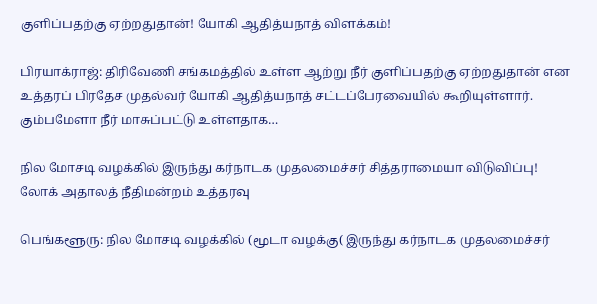குளிப்பதற்கு ஏற்றதுதான்! யோகி ஆதித்யநாத் விளக்கம்!

பிரயாக்ராஜ்: திரிவேணி சங்கமத்தில் உள்ள ஆற்று நீர் குளிப்பதற்கு ஏற்றதுதான் என உத்தரப் பிரதேச முதல்வர் யோகி ஆதித்யநாத் சட்டப்பேரவையில் கூறியுள்ளார். கும்பமேளா நீர் மாசுப்பட்டு உள்ளதாக…

நில மோசடி வழக்கில் இருந்து கர்நாடக முதலமைச்சர் சித்தராமையா விடுவிப்பு! லோக் அதாலத் நீதிமன்றம் உத்தரவு

பெங்களூரு: நில மோசடி வழக்கில் (மூடா வழக்கு( இருந்து கர்நாடக முதலமைச்சர்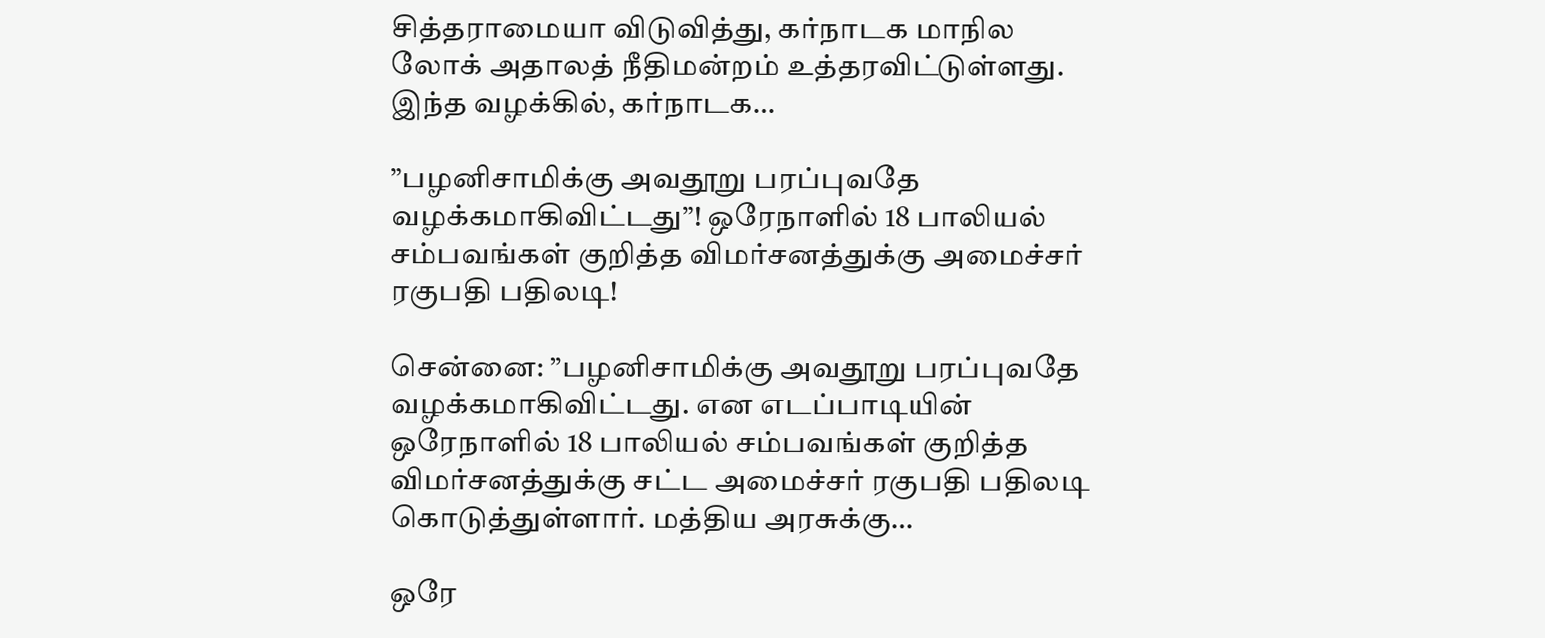சித்தராமையா விடுவித்து, கர்நாடக மாநில லோக் அதாலத் நீதிமன்றம் உத்தரவிட்டுள்ளது. இந்த வழக்கில், கர்நாடக…

”பழனிசாமிக்கு அவதூறு பரப்புவதே வழக்கமாகிவிட்டது”! ஒரேநாளில் 18 பாலியல் சம்பவங்கள் குறித்த விமர்சனத்துக்கு அமைச்சர் ரகுபதி பதிலடி!

சென்னை: ”பழனிசாமிக்கு அவதூறு பரப்புவதே வழக்கமாகிவிட்டது. என எடப்பாடியின் ஒரேநாளில் 18 பாலியல் சம்பவங்கள் குறித்த விமர்சனத்துக்கு சட்ட அமைச்சர் ரகுபதி பதிலடி கொடுத்துள்ளார். மத்திய அரசுக்கு…

ஒரே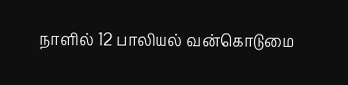நாளில் 12 பாலியல் வன்கொடுமை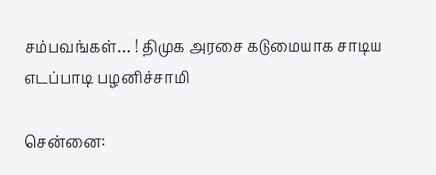சம்பவங்கள்… ! திமுக அரசை கடுமையாக சாடிய எடப்பாடி பழனிச்சாமி

சென்னை: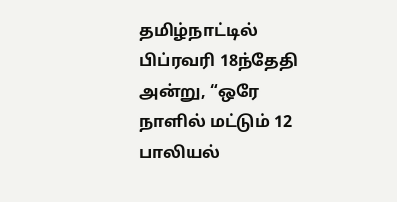தமிழ்நாட்டில் பிப்ரவரி 18ந்தேதி அன்று, “ஒரே நாளில் மட்டும் 12 பாலியல்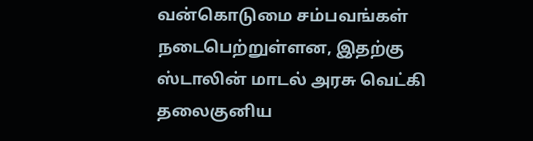வன்கொடுமை சம்பவங்கள் நடைபெற்றுள்ளன, இதற்கு ஸ்டாலின் மாடல் அரசு வெட்கி தலைகுனிய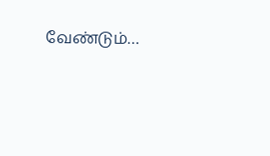வேண்டும்…